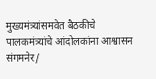मुख्यमंत्र्यांसमवेत बैठकीचे पालकमंत्र्यांचे आंदोलकांना आश्वासन
संगमनेर/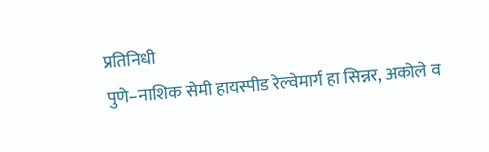प्रतिनिधी
पुणे–नाशिक सेमी हायस्पीड रेल्वेमार्ग हा सिन्नर, अकोले व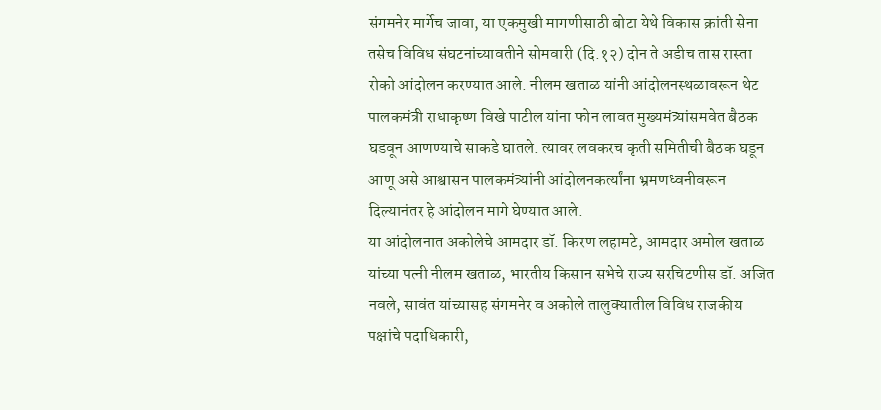संगमनेर मार्गेच जावा, या एकमुखी मागणीसाठी बोटा येथे विकास क्रांती सेना तसेच विविध संघटनांच्यावतीने सोमवारी (दि.१२) दोन ते अडीच तास रास्ता रोको आंदोलन करण्यात आले. नीलम खताळ यांनी आंदोलनस्थळावरून थेट पालकमंत्री राधाकृष्ण विखे पाटील यांना फोन लावत मुख्यमंत्र्यांसमवेत बैठक घडवून आणण्याचे साकडे घातले. त्यावर लवकरच कृती समितीची बैठक घडून आणू असे आश्वासन पालकमंत्र्यांनी आंदोलनकर्त्यांना भ्रमणध्वनीवरून दिल्यानंतर हे आंदोलन मागे घेण्यात आले.
या आंदोलनात अकोलेचे आमदार डॉ. किरण लहामटे, आमदार अमोल खताळ यांच्या पत्नी नीलम खताळ, भारतीय किसान सभेचे राज्य सरचिटणीस डॉ. अजित नवले, सावंत यांच्यासह संगमनेर व अकोले तालुक्यातील विविध राजकीय पक्षांचे पदाधिकारी,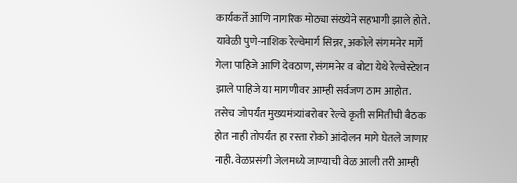कार्यकर्ते आणि नागरिक मोठ्या संख्येने सहभागी झाले होते. यावेळी पुणे-नाशिक रेल्वेमार्ग सिन्नर, अकोले संगमनेर मार्गे गेला पाहिजे आणि देवठाण, संगमनेर व बोटा येथे रेल्वेस्टेशन झाले पाहिजे या मागणीवर आम्ही सर्वजण ठाम आहोत. तसेच जोपर्यंत मुख्यमंत्र्यांबरोबर रेल्वे कृती समितीची बैठक होत नाही तोपर्यंत हा रस्ता रोको आंदोलन मागे घेतले जाणार नाही. वेळप्रसंगी जेलमध्ये जाण्याची वेळ आली तरी आम्ही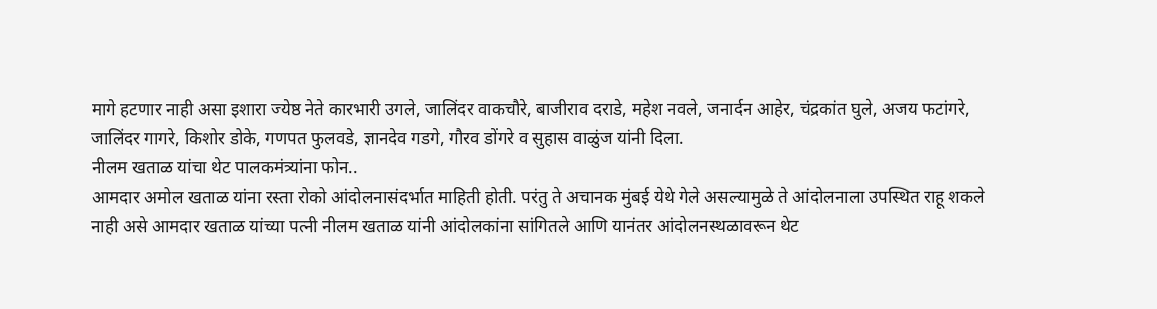मागे हटणार नाही असा इशारा ज्येष्ठ नेते कारभारी उगले, जालिंदर वाकचौरे, बाजीराव दराडे, महेश नवले, जनार्दन आहेर, चंद्रकांत घुले, अजय फटांगरे, जालिंदर गागरे, किशोर डोके, गणपत फुलवडे, ज्ञानदेव गडगे, गौरव डोंगरे व सुहास वाळुंज यांनी दिला.
नीलम खताळ यांचा थेट पालकमंत्र्यांना फोन..
आमदार अमोल खताळ यांना रस्ता रोको आंदोलनासंदर्भात माहिती होती. परंतु ते अचानक मुंबई येथे गेले असल्यामुळे ते आंदोलनाला उपस्थित राहू शकले नाही असे आमदार खताळ यांच्या पत्नी नीलम खताळ यांनी आंदोलकांना सांगितले आणि यानंतर आंदोलनस्थळावरून थेट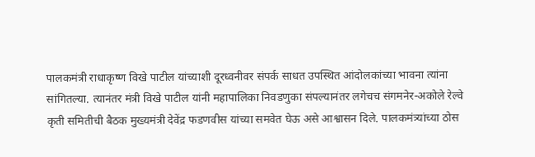पालकमंत्री राधाकृष्ण विखे पाटील यांच्याशी दूरध्वनीवर संपर्क साधत उपस्थित आंदोलकांच्या भावना त्यांना सांगितल्या. त्यानंतर मंत्री विखे पाटील यांनी महापालिका निवडणुका संपल्यानंतर लगेचच संगमनेर-अकोले रेल्वे कृती समितीची बैठक मुख्यमंत्री देवेंद्र फडणवीस यांच्या समवेत घेऊ असे आश्वासन दिले. पालकमंत्र्यांच्या ठोस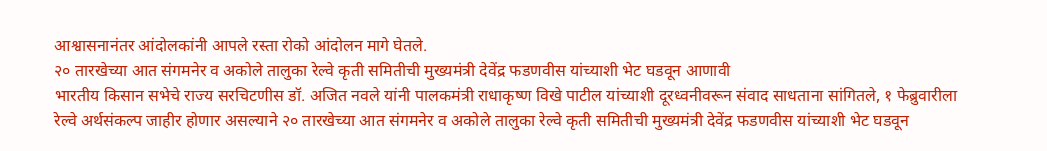आश्वासनानंतर आंदोलकांनी आपले रस्ता रोको आंदोलन मागे घेतले.
२० तारखेच्या आत संगमनेर व अकोले तालुका रेल्वे कृती समितीची मुख्यमंत्री देवेंद्र फडणवीस यांच्याशी भेट घडवून आणावी
भारतीय किसान सभेचे राज्य सरचिटणीस डॉ. अजित नवले यांनी पालकमंत्री राधाकृष्ण विखे पाटील यांच्याशी दूरध्वनीवरून संवाद साधताना सांगितले, १ फेब्रुवारीला रेल्वे अर्थसंकल्प जाहीर होणार असल्याने २० तारखेच्या आत संगमनेर व अकोले तालुका रेल्वे कृती समितीची मुख्यमंत्री देवेंद्र फडणवीस यांच्याशी भेट घडवून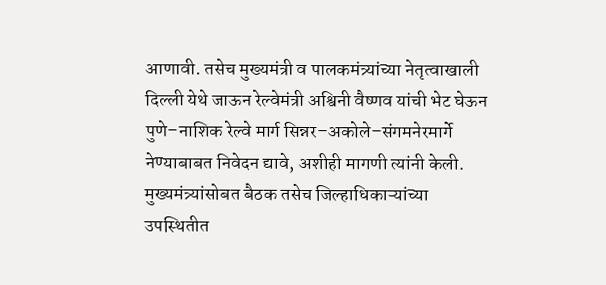आणावी. तसेच मुख्यमंत्री व पालकमंत्र्यांच्या नेतृत्वाखाली दिल्ली येथे जाऊन रेल्वेमंत्री अश्विनी वैष्णव यांची भेट घेऊन पुणे–नाशिक रेल्वे मार्ग सिन्नर–अकोले–संगमनेरमार्गे नेण्याबाबत निवेदन द्यावे, अशीही मागणी त्यांनी केली.
मुख्यमंत्र्यांसोबत बैठक तसेच जिल्हाधिकाऱ्यांच्या उपस्थितीत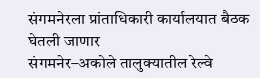संगमनेरला प्रांताधिकारी कार्यालयात बैठक घेतली जाणार
संगमनेर–अकोले तालुक्यातील रेल्वे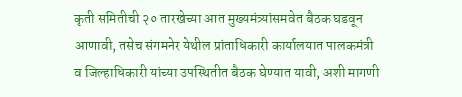कृती समितीची २० तारखेच्या आत मुख्यमंत्र्यांसमवेत बैठक घडवून आणावी, तसेच संगमनेर येथील प्रांताधिकारी कार्यालयात पालकमंत्री व जिल्हाधिकारी यांच्या उपस्थितीत बैठक घेण्यात यावी, अशी मागणी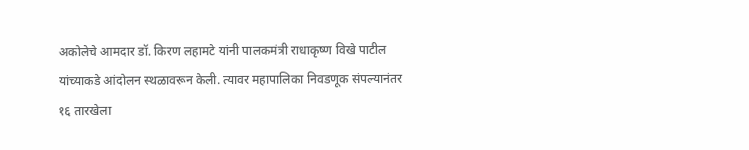अकोलेचे आमदार डॉ. किरण लहामटे यांनी पालकमंत्री राधाकृष्ण विखे पाटील यांच्याकडे आंदोलन स्थळावरून केली. त्यावर महापालिका निवडणूक संपल्यानंतर १६ तारखेला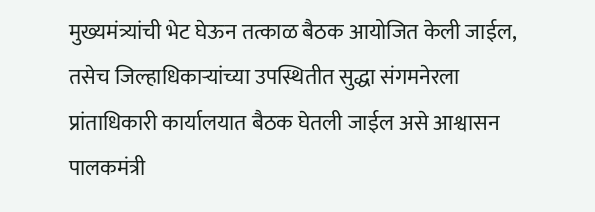मुख्यमंत्र्यांची भेट घेऊन तत्काळ बैठक आयोजित केली जाईल, तसेच जिल्हाधिकाऱ्यांच्या उपस्थितीत सुद्धा संगमनेरला प्रांताधिकारी कार्यालयात बैठक घेतली जाईल असे आश्वासन पालकमंत्री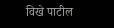विखे पाटील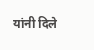यांनी दिले